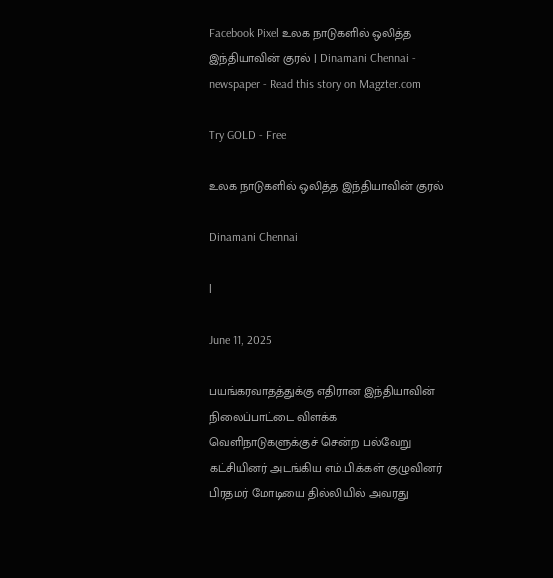Facebook Pixel உலக நாடுகளில் ஒலித்த இந்தியாவின் குரல் | Dinamani Chennai - newspaper - Read this story on Magzter.com

Try GOLD - Free

உலக நாடுகளில் ஒலித்த இந்தியாவின் குரல்

Dinamani Chennai

|

June 11, 2025

பயங்கரவாதத்துக்கு எதிரான இந்தியாவின் நிலைப்பாட்டை விளக்க வெளிநாடுகளுக்குச் சென்ற பல்வேறு கட்சியினர் அடங்கிய எம்.பி.க்கள் குழுவினர் பிரதமர் மோடியை தில்லியில் அவரது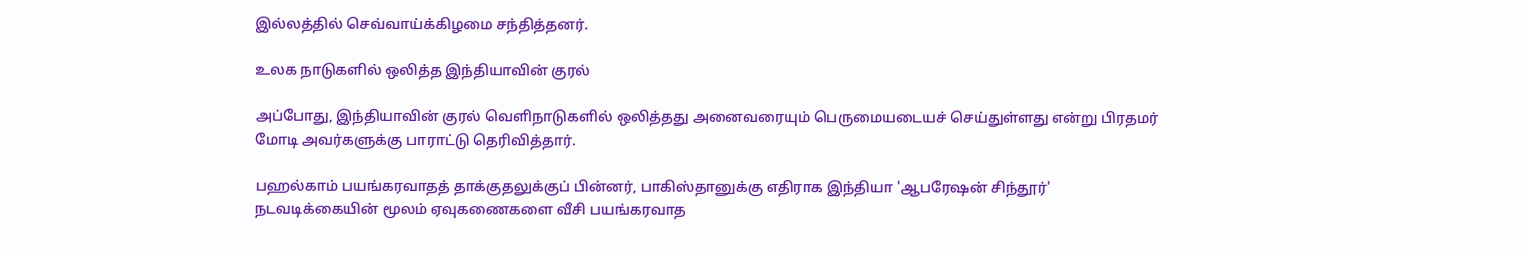இல்லத்தில் செவ்வாய்க்கிழமை சந்தித்தனர்.

உலக நாடுகளில் ஒலித்த இந்தியாவின் குரல்

அப்போது, இந்தியாவின் குரல் வெளிநாடுகளில் ஒலித்தது அனைவரையும் பெருமையடையச் செய்துள்ளது என்று பிரதமர் மோடி அவர்களுக்கு பாராட்டு தெரிவித்தார்.

பஹல்காம் பயங்கரவாதத் தாக்குதலுக்குப் பின்னர், பாகிஸ்தானுக்கு எதிராக இந்தியா 'ஆபரேஷன் சிந்தூர்' நடவடிக்கையின் மூலம் ஏவுகணைகளை வீசி பயங்கரவாத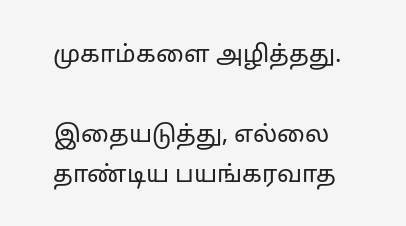முகாம்களை அழித்தது.

இதையடுத்து, எல்லை தாண்டிய பயங்கரவாத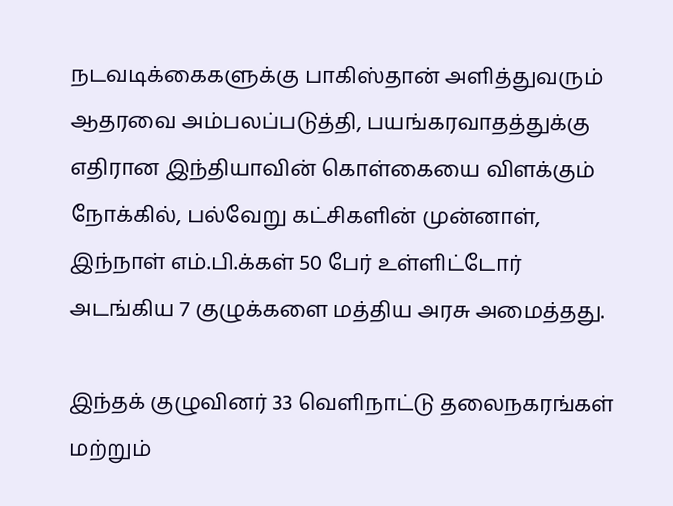நடவடிக்கைகளுக்கு பாகிஸ்தான் அளித்துவரும் ஆதரவை அம்பலப்படுத்தி, பயங்கரவாதத்துக்கு எதிரான இந்தியாவின் கொள்கையை விளக்கும் நோக்கில், பல்வேறு கட்சிகளின் முன்னாள், இந்நாள் எம்.பி.க்கள் 50 பேர் உள்ளிட்டோர் அடங்கிய 7 குழுக்களை மத்திய அரசு அமைத்தது.

இந்தக் குழுவினர் 33 வெளிநாட்டு தலைநகரங்கள் மற்றும்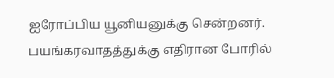ஐரோப்பிய யூனியனுக்கு சென்றனர். பயங்கரவாதத்துக்கு எதிரான போரில்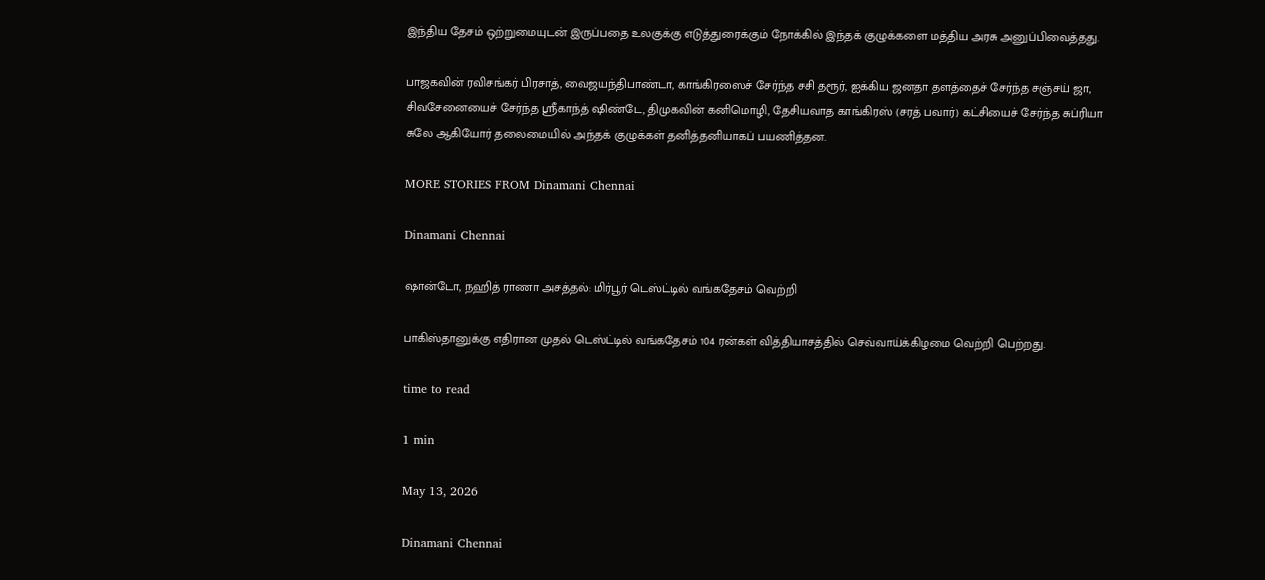இந்திய தேசம் ஒற்றுமையுடன் இருப்பதை உலகுக்கு எடுத்துரைக்கும் நோக்கில் இந்தக் குழுக்களை மத்திய அரசு அனுப்பிவைத்தது.

பாஜகவின் ரவிசங்கர் பிரசாத், வைஜயந்திபாண்டா, காங்கிரஸைச் சேர்ந்த சசி தரூர், ஐக்கிய ஜனதா தளத்தைச் சேர்ந்த சஞ்சய் ஜா, சிவசேனையைச் சேர்ந்த ஸ்ரீகாந்த் ஷிண்டே, திமுகவின் கனிமொழி, தேசியவாத காங்கிரஸ் (சரத் பவார்) கட்சியைச் சேர்ந்த சுப்ரியா சுலே ஆகியோர் தலைமையில் அந்தக் குழுக்கள் தனித்தனியாகப் பயணித்தன.

MORE STORIES FROM Dinamani Chennai

Dinamani Chennai

ஷான்டோ, நஹித் ராணா அசத்தல்: மிர்பூர் டெஸ்ட்டில் வங்கதேசம் வெற்றி

பாகிஸ்தானுக்கு எதிரான முதல் டெஸ்ட்டில் வங்கதேசம் 104 ரன்கள் வித்தியாசத்தில் செவ்வாய்க்கிழமை வெற்றி பெற்றது.

time to read

1 min

May 13, 2026

Dinamani Chennai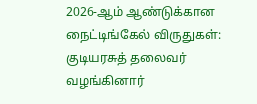2026-ஆம் ஆண்டுக்கான நைட்டிங்கேல் விருதுகள்: குடியரசுத் தலைவர் வழங்கினார்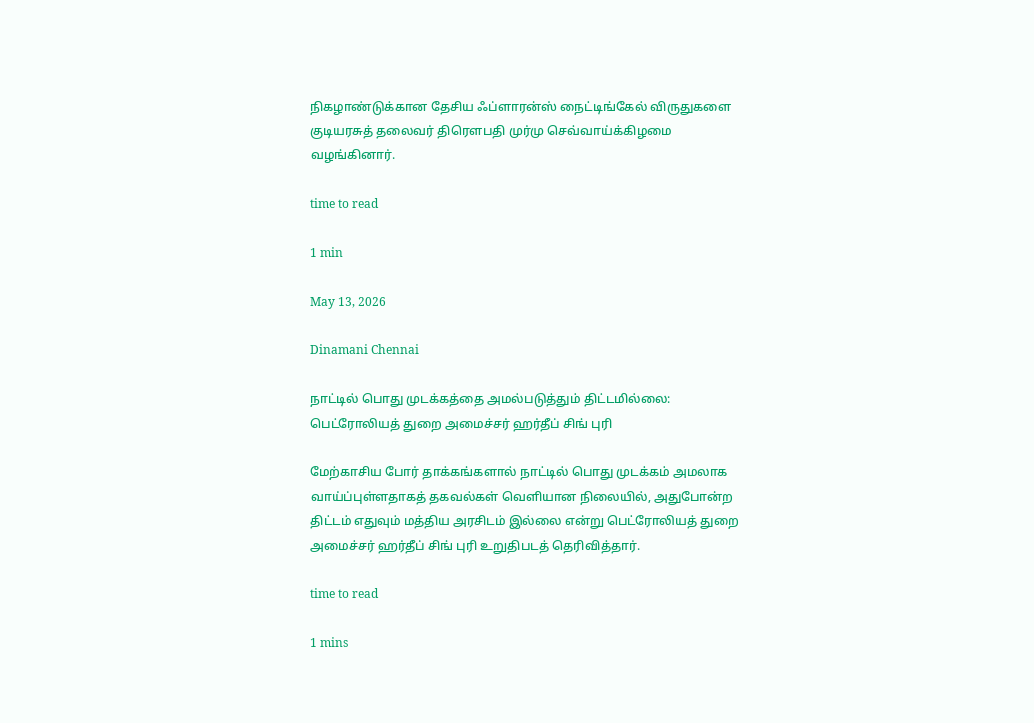நிகழாண்டுக்கான தேசிய ஃப்ளாரன்ஸ் நைட்டிங்கேல் விருதுகளை குடியரசுத் தலைவர் திரௌபதி முர்மு செவ்வாய்க்கிழமை வழங்கினார்.

time to read

1 min

May 13, 2026

Dinamani Chennai

நாட்டில் பொது முடக்கத்தை அமல்படுத்தும் திட்டமில்லை: பெட்ரோலியத் துறை அமைச்சர் ஹர்தீப் சிங் புரி

மேற்காசிய போர் தாக்கங்களால் நாட்டில் பொது முடக்கம் அமலாக வாய்ப்புள்ளதாகத் தகவல்கள் வெளியான நிலையில், அதுபோன்ற திட்டம் எதுவும் மத்திய அரசிடம் இல்லை என்று பெட்ரோலியத் துறை அமைச்சர் ஹர்தீப் சிங் புரி உறுதிபடத் தெரிவித்தார்.

time to read

1 mins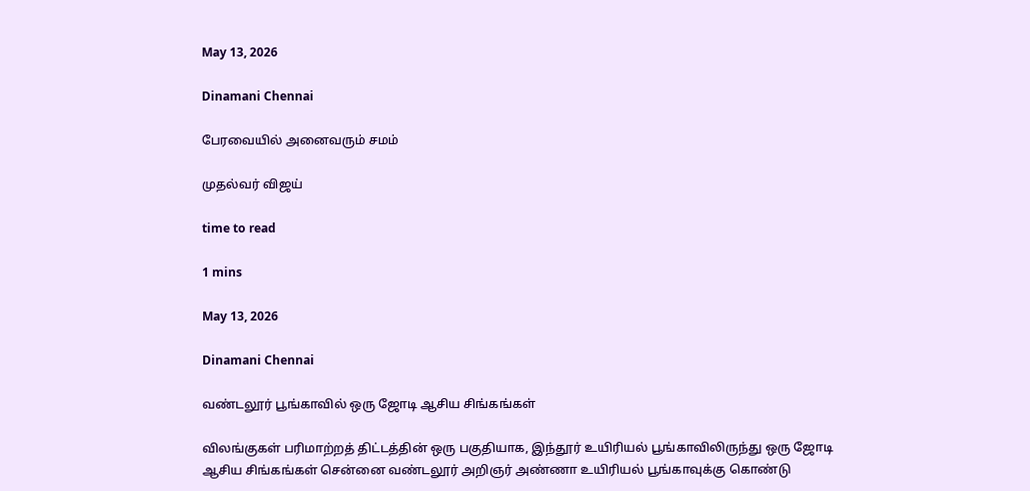May 13, 2026

Dinamani Chennai

பேரவையில் அனைவரும் சமம்

முதல்வர் விஜய்

time to read

1 mins

May 13, 2026

Dinamani Chennai

வண்டலூர் பூங்காவில் ஒரு ஜோடி ஆசிய சிங்கங்கள்

விலங்குகள் பரிமாற்றத் திட்டத்தின் ஒரு பகுதியாக, இந்தூர் உயிரியல் பூங்காவிலிருந்து ஒரு ஜோடி ஆசிய சிங்கங்கள் சென்னை வண்டலூர் அறிஞர் அண்ணா உயிரியல் பூங்காவுக்கு கொண்டு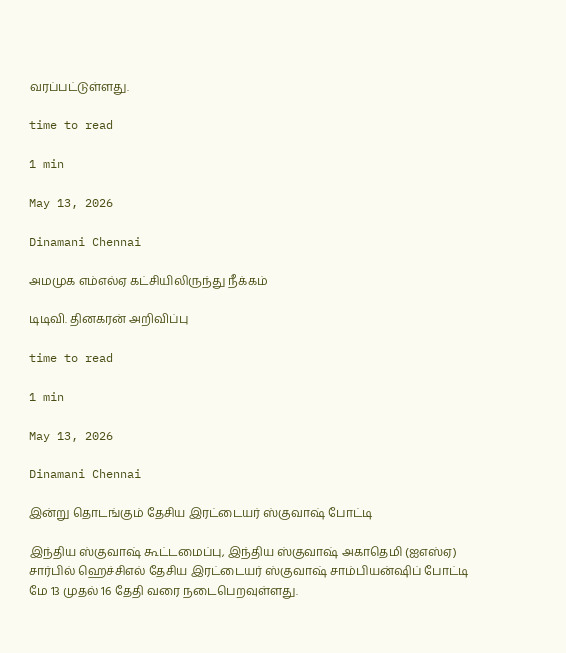வரப்பட்டுள்ளது.

time to read

1 min

May 13, 2026

Dinamani Chennai

அமமுக எம்எல்ஏ கட்சியிலிருந்து நீக்கம்

டிடிவி. தினகரன் அறிவிப்பு

time to read

1 min

May 13, 2026

Dinamani Chennai

இன்று தொடங்கும் தேசிய இரட்டையர் ஸ்குவாஷ் போட்டி

இந்திய ஸ்குவாஷ் கூட்டமைப்பு, இந்திய ஸ்குவாஷ் அகாதெமி (ஐஎஸ்ஏ) சார்பில் ஹெச்சிஎல் தேசிய இரட்டையர் ஸ்குவாஷ் சாம்பியன்ஷிப் போட்டி மே 13 முதல் 16 தேதி வரை நடைபெறவுள்ளது.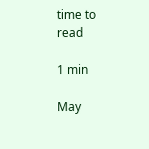time to read

1 min

May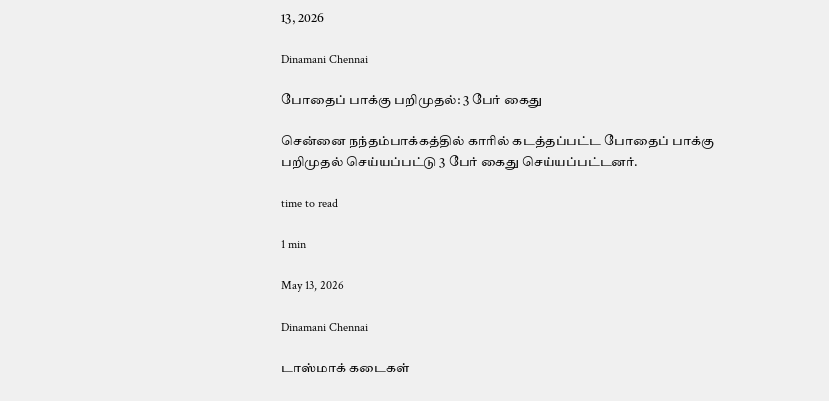13, 2026

Dinamani Chennai

போதைப் பாக்கு பறிமுதல்: 3 பேர் கைது

சென்னை நந்தம்பாக்கத்தில் காரில் கடத்தப்பட்ட போதைப் பாக்கு பறிமுதல் செய்யப்பட்டு 3 பேர் கைது செய்யப்பட்டனர்.

time to read

1 min

May 13, 2026

Dinamani Chennai

டாஸ்மாக் கடைகள்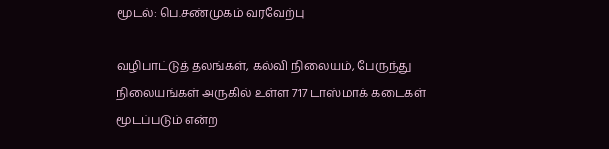மூடல்: பெ.சண்முகம் வரவேற்பு

வழிபாட்டுத் தலங்கள், கல்வி நிலையம், பேருந்து நிலையங்கள் அருகில் உள்ள 717 டாஸ்மாக் கடைகள் மூடப்படும் என்ற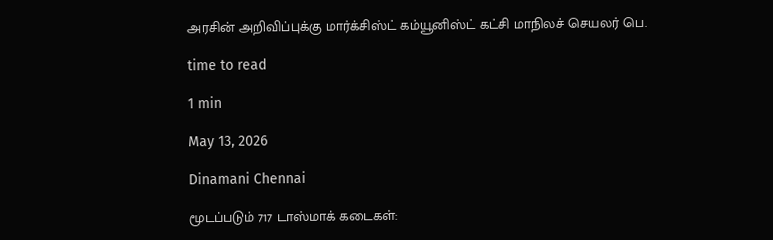அரசின் அறிவிப்புக்கு மார்க்சிஸ்ட் கம்யூனிஸ்ட் கட்சி மாநிலச் செயலர் பெ.

time to read

1 min

May 13, 2026

Dinamani Chennai

மூடப்படும் 717 டாஸ்மாக் கடைகள்: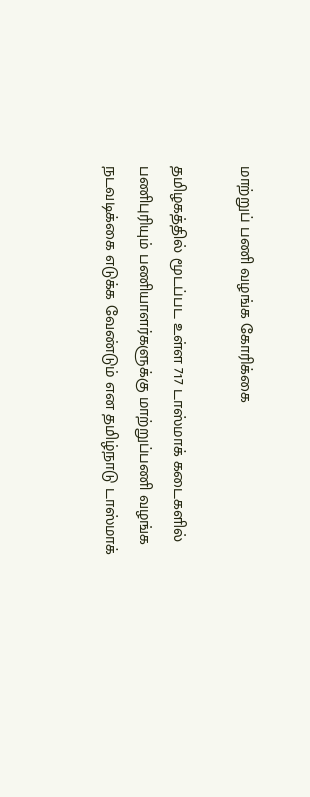மாற்றுப் பணி வழங்க கோரிக்கை

தமிழகத்தில் மூடப்பட உள்ள 717 டாஸ்மாக் கடைகளில் பணிபுரியும் பணியாளர்களுக்கு மாற்றுப்பணி வழங்க நடவடிக்கை எடுக்க வேண்டும் என தமிழ்நாடு டாஸ்மாக்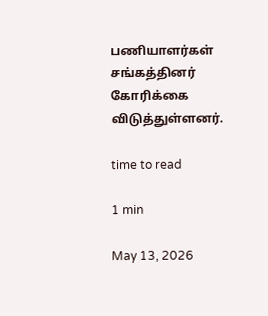பணியாளர்கள் சங்கத்தினர் கோரிக்கை விடுத்துள்ளனர்.

time to read

1 min

May 13, 2026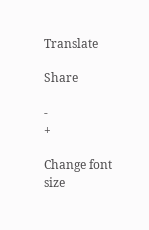Translate

Share

-
+

Change font size